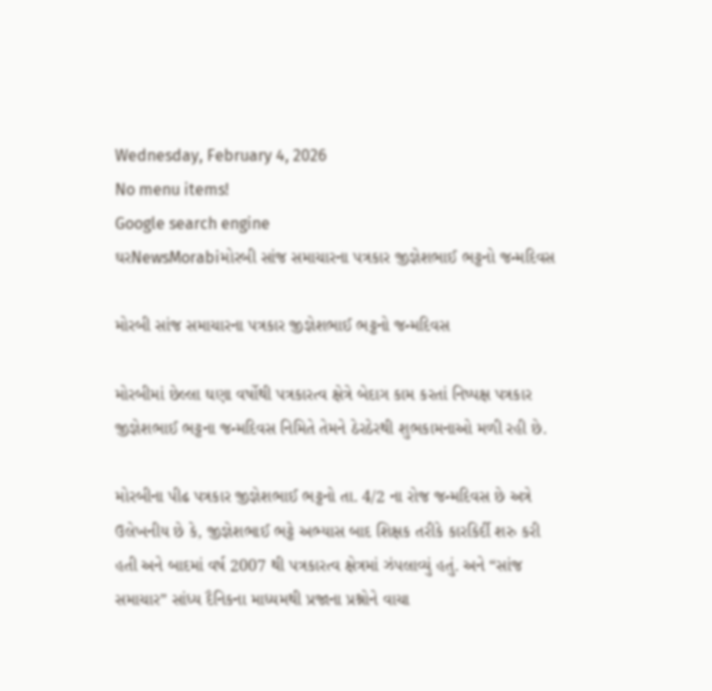Wednesday, February 4, 2026
No menu items!
Google search engine
ઘરNewsMorabiમોરબી સાંજ સમાચારના પત્રકાર જીજ્ઞેશભાઈ ભટ્ટનો જન્મદિવસ

મોરબી સાંજ સમાચારના પત્રકાર જીજ્ઞેશભાઈ ભટ્ટનો જન્મદિવસ

મોરબીમાં છેલ્લા ઘણા વર્ષોથી પત્રકારત્વ ક્ષેત્રે બેદાગ કામ કરતાં નિષ્પક્ષ પત્રકાર જીજ્ઞેશભાઈ ભટ્ટના જન્મદિવસ નિમિતે તેમને ઠેરઠેરથી શુભકામનાઓ મળી રહી છે.

મોરબીના પીઢ પત્રકાર જીજ્ઞેશભાઈ ભટ્ટનો તા. 4/2 ના રોજ જન્મદિવસ છે અત્રે ઉલેખનીય છે કે, જીજ્ઞેશભાઈ ભટ્ટે અભ્યાસ બાદ શિક્ષક તરીકે કારકિર્દી શરુ કરી હતી અને બાદમાં વર્ષ 2007 થી પત્રકારત્વ ક્ષેત્રમાં ઝંપલાવ્યું હતું. અને “સાંજ સમાચાર” સાંધ્ય દૈનિકના માધ્યમથી પ્રજાના પ્રશ્નોને વાચા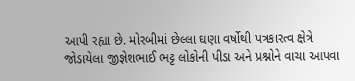આપી રહ્યા છે. મોરબીમાં છેલ્લા ઘણા વર્ષોથી પત્રકારત્વ ક્ષેત્રે જોડાયેલા જીજ્ઞેશભાઈ ભટ્ટ લોકોની પીડા અને પ્રશ્નોને વાચા આપવા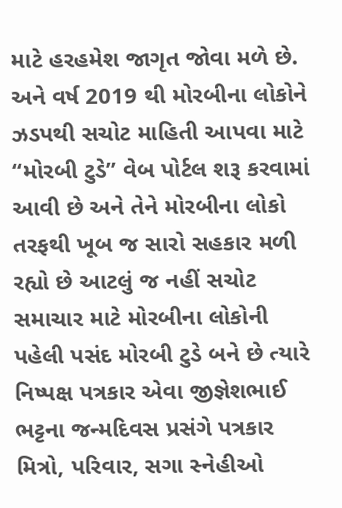માટે હરહમેશ જાગૃત જોવા મળે છે. અને વર્ષ 2019 થી મોરબીના લોકોને ઝડપથી સચોટ માહિતી આપવા માટે “મોરબી ટુડે” વેબ પોર્ટલ શરૂ કરવામાં આવી છે અને તેને મોરબીના લોકો તરફથી ખૂબ જ સારો સહકાર મળી રહ્યો છે આટલું જ નહીં સચોટ સમાચાર માટે મોરબીના લોકોની પહેલી પસંદ મોરબી ટુડે બને છે ત્યારે નિષ્પક્ષ પત્રકાર એવા જીજ્ઞેશભાઈ ભટ્ટના જન્મદિવસ પ્રસંગે પત્રકાર મિત્રો, પરિવાર, સગા સ્નેહીઓ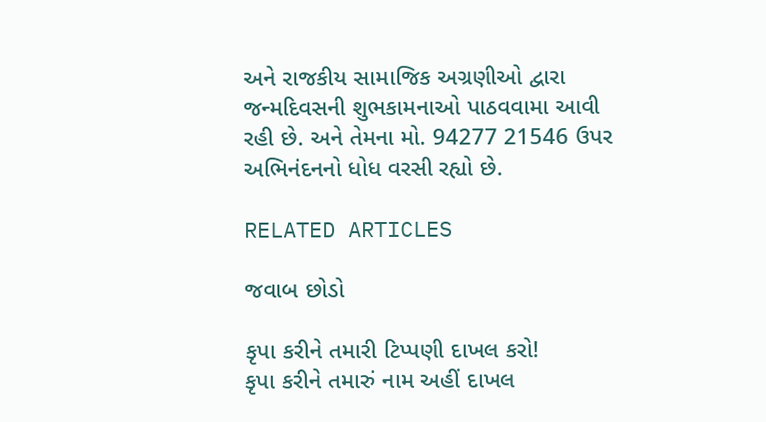અને રાજકીય સામાજિક અગ્રણીઓ દ્વારા જન્મદિવસની શુભકામનાઓ પાઠવવામા આવી રહી છે. અને તેમના મો. 94277 21546 ઉપર અભિનંદનનો ધોધ વરસી રહ્યો છે.

RELATED ARTICLES

જવાબ છોડો

કૃપા કરીને તમારી ટિપ્પણી દાખલ કરો!
કૃપા કરીને તમારું નામ અહીં દાખલ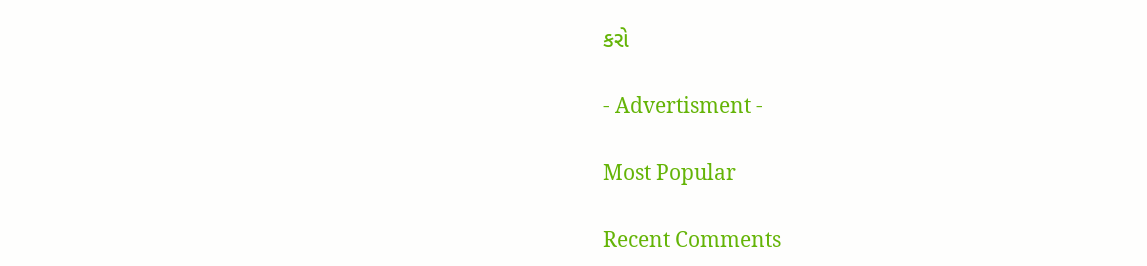કરો

- Advertisment -

Most Popular

Recent Comments